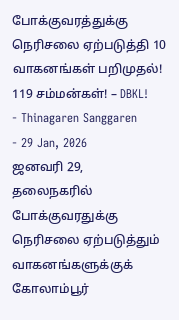போக்குவரத்துக்கு நெரிசலை ஏற்படுத்தி 10 வாகனங்கள் பறிமுதல்! 119 சம்மன்கள்! – DBKL!
- Thinagaren Sanggaren
- 29 Jan, 2026
ஜனவரி 29,
தலைநகரில் போக்குவரதுக்கு நெரிசலை ஏற்படுத்தும் வாகனங்களுக்குக் கோலாம்பூர்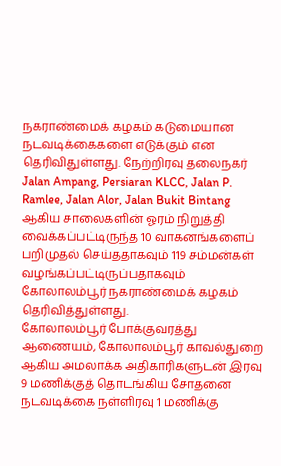நகராண்மைக் கழகம் கடுமையான நடவடிக்கைகளை எடுக்கும் என தெரிவிதுள்ளது. நேற்றிரவு தலைநகர் Jalan Ampang, Persiaran KLCC, Jalan P. Ramlee, Jalan Alor, Jalan Bukit Bintang ஆகிய சாலைகளின் ஓரம் நிறுத்தி வைக்கப்பட்டிருந்த 10 வாகனங்களைப் பறிமுதல் செய்ததாகவும் 119 சம்மன்கள் வழங்கப்பட்டிருப்பதாகவும் கோலாலம்பூர் நகராண்மைக் கழகம் தெரிவித்துள்ளது.
கோலாலம்பூர் போக்குவரத்து ஆணையம், கோலாலம்பூர் காவல்துறை ஆகிய அமலாக்க அதிகாரிகளுடன் இரவு 9 மணிக்குத் தொடங்கிய சோதனை நடவடிக்கை நள்ளிரவு 1 மணிக்கு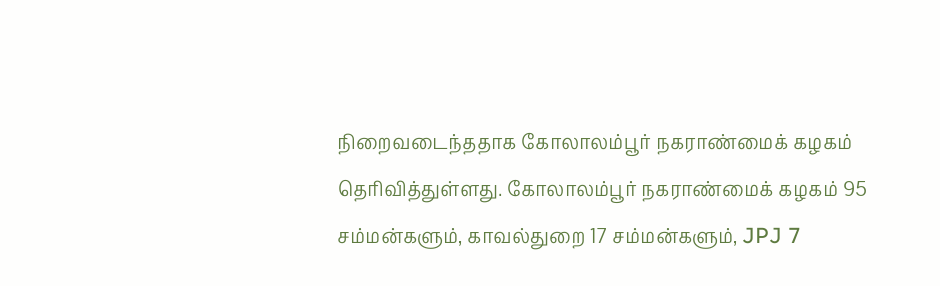நிறைவடைந்ததாக கோலாலம்பூர் நகராண்மைக் கழகம் தெரிவித்துள்ளது. கோலாலம்பூர் நகராண்மைக் கழகம் 95 சம்மன்களும், காவல்துறை 17 சம்மன்களும், JPJ 7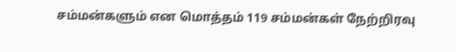சம்மன்களும் என மொத்தம் 119 சம்மன்கள் நேற்றிரவு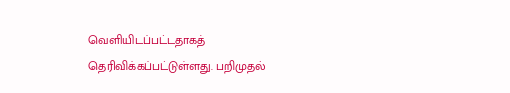வெளியிடப்பட்டதாகத் தெரிவிக்கப்பட்டுள்ளது. பறிமுதல்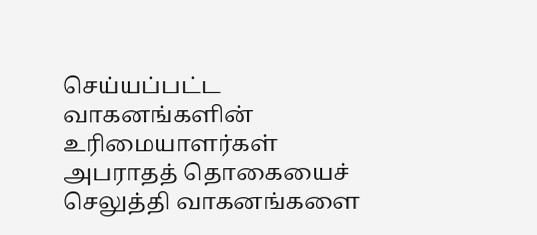செய்யப்பட்ட வாகனங்களின் உரிமையாளர்கள் அபராதத் தொகையைச் செலுத்தி வாகனங்களை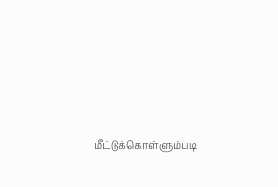மீட்டுக்கொள்ளும்படி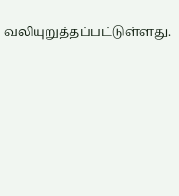வலியுறுத்தப்பட்டுள்ளது.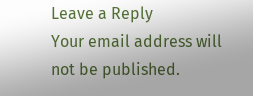Leave a Reply
Your email address will not be published.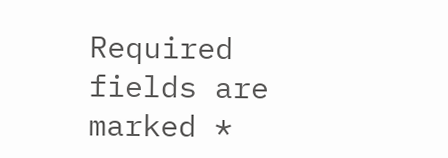Required fields are marked *